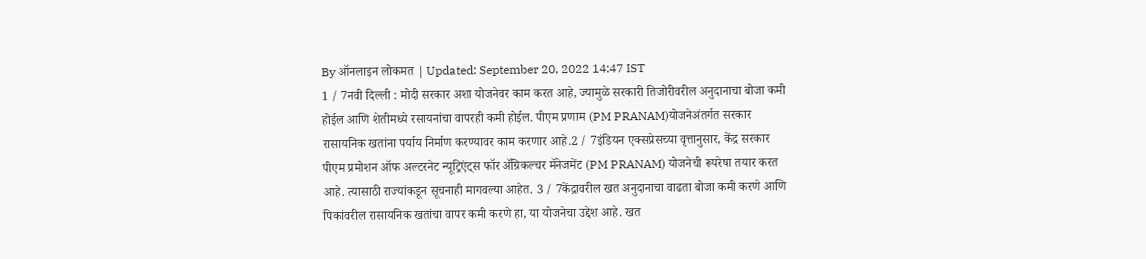By ऑनलाइन लोकमत | Updated: September 20, 2022 14:47 IST
1 / 7नवी दिल्ली : मोदी सरकार अशा योजनेवर काम करत आहे, ज्यामुळे सरकारी तिजोरीवरील अनुदानाचा बोजा कमी होईल आणि शेतीमध्ये रसायनांचा वापरही कमी होईल. पीएम प्रणाम (PM PRANAM)योजनेअंतर्गत सरकार रासायनिक खतांना पर्याय निर्माण करण्यावर काम करणार आहे.2 / 7इंडियन एक्सप्रेसच्या वृत्तानुसार, केंद्र सरकार पीएम प्रमोशन ऑफ अल्टरनेट न्यूट्रिएंट्स फॉर ॲग्रिकल्चर मॅनेजमेंट (PM PRANAM) योजनेची रूपरेषा तयार करत आहे. त्यासाठी राज्यांकडून सूचनाही मागवल्या आहेत. 3 / 7केंद्रावरील खत अनुदानाचा वाढता बोजा कमी करणे आणि पिकांवरील रासायनिक खतांचा वापर कमी करणे हा, या योजनेचा उद्देश आहे. खत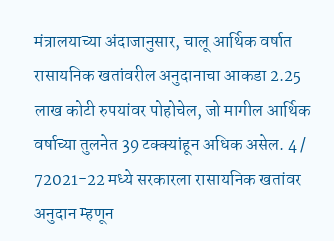मंत्रालयाच्या अंदाजानुसार, चालू आर्थिक वर्षात रासायनिक खतांवरील अनुदानाचा आकडा 2.25 लाख कोटी रुपयांवर पोहोचेल, जो मागील आर्थिक वर्षाच्या तुलनेत 39 टक्क्यांहून अधिक असेल. 4 / 72021-22 मध्ये सरकारला रासायनिक खतांवर अनुदान म्हणून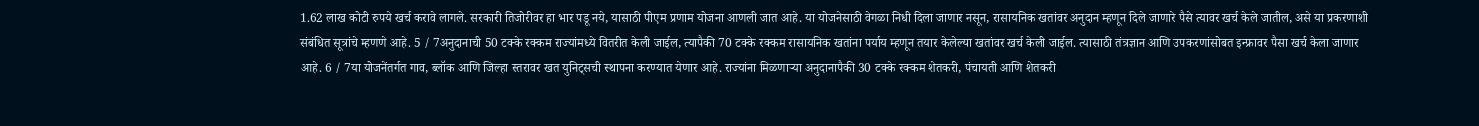1.62 लाख कोटी रुपये खर्च करावे लागले. सरकारी तिजोरीवर हा भार पडू नये, यासाठी पीएम प्रणाम योजना आणली जात आहे. या योजनेसाठी वेगळा निधी दिला जाणार नसून, रासायनिक खतांवर अनुदान म्हणून दिले जाणारे पैसे त्यावर खर्च केले जातील, असे या प्रकरणाशी संबंधित सूत्रांचे म्हणणे आहे. 5 / 7अनुदानाची 50 टक्के रक्कम राज्यांमध्ये वितरीत केली जाईल, त्यापैकी 70 टक्के रक्कम रासायनिक खतांना पर्याय म्हणून तयार केलेल्या खतांवर खर्च केली जाईल. त्यासाठी तंत्रज्ञान आणि उपकरणांसोबत इन्फ्रावर पैसा खर्च केला जाणार आहे. 6 / 7या योजनेंतर्गत गाव, ब्लॉक आणि जिल्हा स्तरावर खत युनिट्सची स्थापना करण्यात येणार आहे. राज्यांना मिळणाऱ्या अनुदानापैकी 30 टक्के रक्कम शेतकरी, पंचायती आणि शेतकरी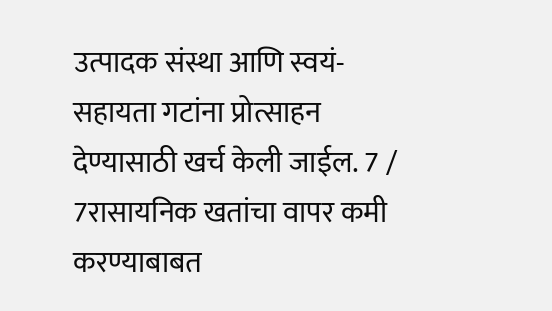उत्पादक संस्था आणि स्वयं-सहायता गटांना प्रोत्साहन देण्यासाठी खर्च केली जाईल. 7 / 7रासायनिक खतांचा वापर कमी करण्याबाबत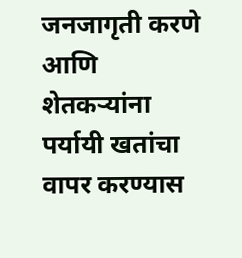जनजागृती करणे आणि शेतकऱ्यांना पर्यायी खतांचा वापर करण्यास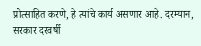प्रोत्साहित करणे, हे त्यांचे कार्य असणार आहे. दरम्यान, सरकार दरवर्षी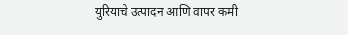युरियाचे उत्पादन आणि वापर कमी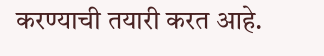करण्याची तयारी करत आहे.